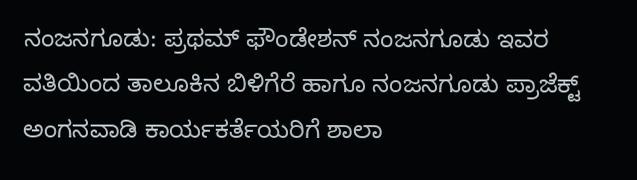ನಂಜನಗೂಡು: ಪ್ರಥಮ್ ಫೌಂಡೇಶನ್ ನಂಜನಗೂಡು ಇವರ ವತಿಯಿಂದ ತಾಲೂಕಿನ ಬಿಳಿಗೆರೆ ಹಾಗೂ ನಂಜನಗೂಡು ಪ್ರಾಜೆಕ್ಟ್ ಅಂಗನವಾಡಿ ಕಾರ್ಯಕರ್ತೆಯರಿಗೆ ಶಾಲಾ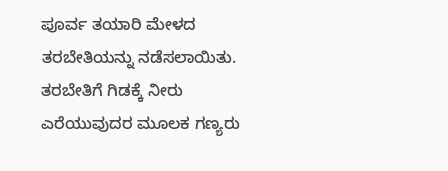ಪೂರ್ವ ತಯಾರಿ ಮೇಳದ ತರಬೇತಿಯನ್ನು ನಡೆಸಲಾಯಿತು. ತರಬೇತಿಗೆ ಗಿಡಕ್ಕೆ ನೀರು ಎರೆಯುವುದರ ಮೂಲಕ ಗಣ್ಯರು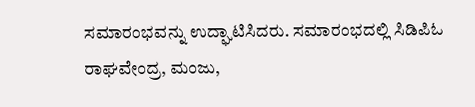ಸಮಾರಂಭವನ್ನು ಉದ್ಘಾಟಿಸಿದರು. ಸಮಾರಂಭದಲ್ಲಿ ಸಿಡಿಪಿಓ ರಾಘವೇಂದ್ರ, ಮಂಜು,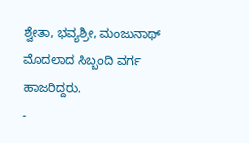ಶ್ವೇತಾ, ಭವ್ಯಶ್ರೀ, ಮಂಜುನಾಥ್ ಮೊದಲಾದ ಸಿಬ್ಬಂದಿ ವರ್ಗ ಹಾಜರಿದ್ದರು.
-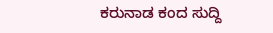ಕರುನಾಡ ಕಂದ ಸುದ್ದಿ